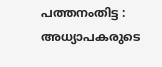പത്തനംതിട്ട : അധ്യാപകരുടെ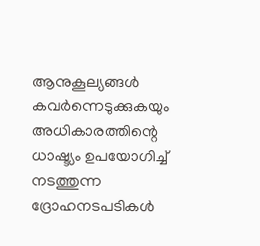ആനുകൂല്യങ്ങൾ കവർന്നെടുക്കുകയും അധികാരത്തിന്റെ ധാഷ്ട്യം ഉപയോഗിച്ച് നടത്തുന്ന ദ്രോഹനടപടികൾ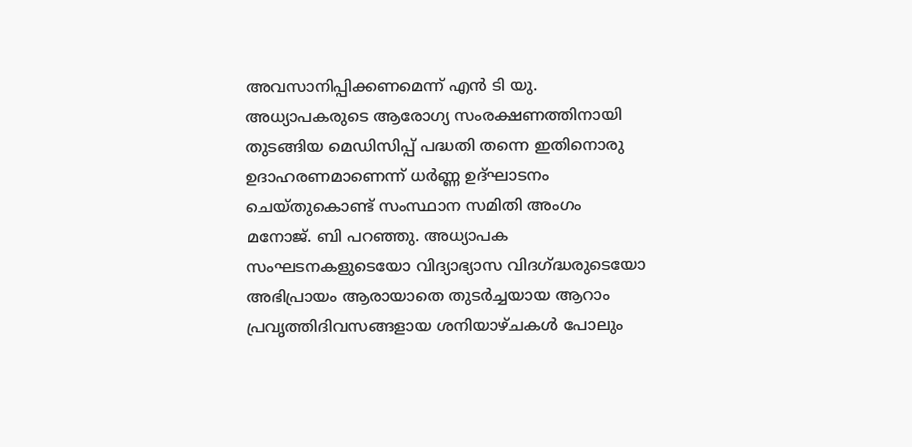അവസാനിപ്പിക്കണമെന്ന് എൻ ടി യു. അധ്യാപകരുടെ ആരോഗ്യ സംരക്ഷണത്തിനായി തുടങ്ങിയ മെഡിസിപ്പ് പദ്ധതി തന്നെ ഇതിനൊരു ഉദാഹരണമാണെന്ന് ധർണ്ണ ഉദ്ഘാടനം ചെയ്തുകൊണ്ട് സംസ്ഥാന സമിതി അംഗം മനോജ്. ബി പറഞ്ഞു. അധ്യാപക സംഘടനകളുടെയോ വിദ്യാഭ്യാസ വിദഗ്ദ്ധരുടെയോ അഭിപ്രായം ആരായാതെ തുടർച്ചയായ ആറാം പ്രവൃത്തിദിവസങ്ങളായ ശനിയാഴ്ചകൾ പോലും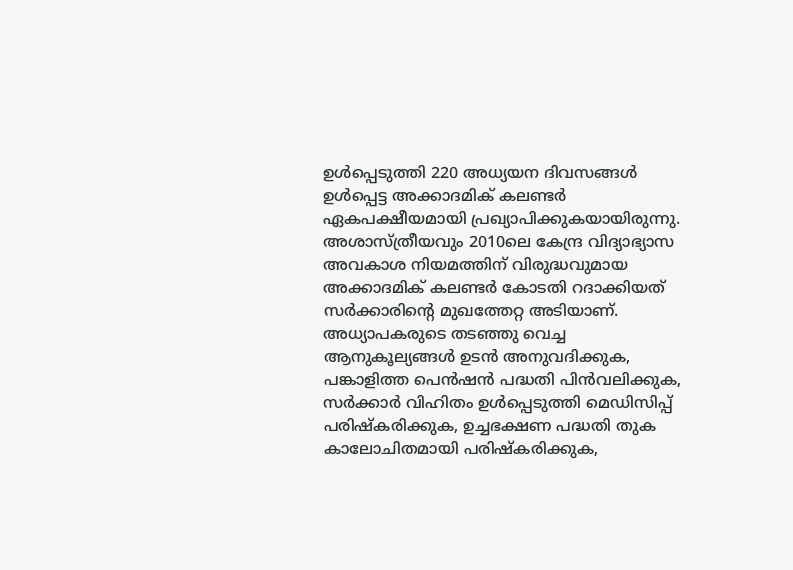ഉൾപ്പെടുത്തി 220 അധ്യയന ദിവസങ്ങൾ ഉൾപ്പെട്ട അക്കാദമിക് കലണ്ടർ ഏകപക്ഷീയമായി പ്രഖ്യാപിക്കുകയായിരുന്നു. അശാസ്ത്രീയവും 2010ലെ കേന്ദ്ര വിദ്യാഭ്യാസ അവകാശ നിയമത്തിന് വിരുദ്ധവുമായ അക്കാദമിക് കലണ്ടർ കോടതി റദാക്കിയത് സർക്കാരിന്റെ മുഖത്തേറ്റ അടിയാണ്.
അധ്യാപകരുടെ തടഞ്ഞു വെച്ച ആനുകൂല്യങ്ങൾ ഉടൻ അനുവദിക്കുക, പങ്കാളിത്ത പെൻഷൻ പദ്ധതി പിൻവലിക്കുക, സർക്കാർ വിഹിതം ഉൾപ്പെടുത്തി മെഡിസിപ്പ് പരിഷ്കരിക്കുക, ഉച്ചഭക്ഷണ പദ്ധതി തുക കാലോചിതമായി പരിഷ്കരിക്കുക,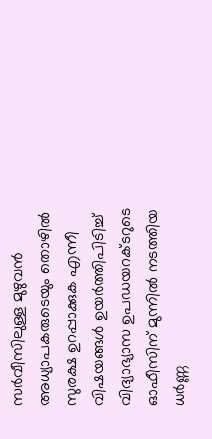സർവീസിലുള്ള മുഴുവൻ അധ്യാപകരുടെയും തൊഴിൽ സുരക്ഷ ഉറപ്പാക്കുക എന്നീ വിഷയങ്ങൾ ഉയർത്തിപിടിച്ച് വിദ്യാഭ്യാസ ഉപഡയറക്ടറുടെ ഓഫീസിന് മുന്നിൽ നടത്തിയ ധർണ്ണ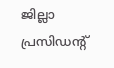ജില്ലാ പ്രസിഡന്റ്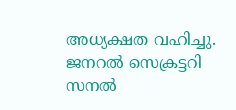അധ്യക്ഷത വഹിച്ചു. ജനറൽ സെക്രട്ടറി സനൽ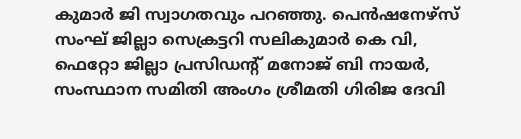കുമാർ ജി സ്വാഗതവും പറഞ്ഞു. പെൻഷനേഴ്സ് സംഘ് ജില്ലാ സെക്രട്ടറി സലികുമാർ കെ വി, ഫെറ്റോ ജില്ലാ പ്രസിഡന്റ് മനോജ് ബി നായർ, സംസ്ഥാന സമിതി അംഗം ശ്രീമതി ഗിരിജ ദേവി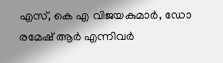എസ്, കെ എ വിജയകുമാർ, ഡോ രമേഷ് ആർ എന്നിവർ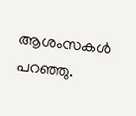ആശംസകൾ പറഞ്ഞു.